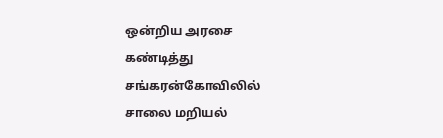ஒன்றிய அரசை கண்டித்து சங்கரன்கோவிலில் சாலை மறியல்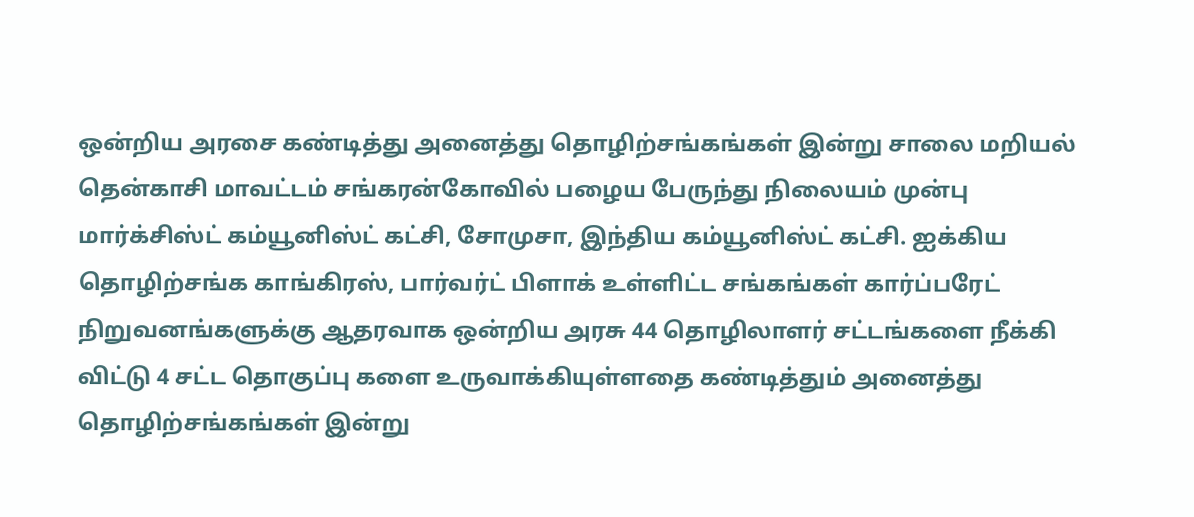ஒன்றிய அரசை கண்டித்து அனைத்து தொழிற்சங்கங்கள் இன்று சாலை மறியல்
தென்காசி மாவட்டம் சங்கரன்கோவில் பழைய பேருந்து நிலையம் முன்பு மார்க்சிஸ்ட் கம்யூனிஸ்ட் கட்சி, சோமுசா, இந்திய கம்யூனிஸ்ட் கட்சி. ஐக்கிய தொழிற்சங்க காங்கிரஸ், பார்வர்ட் பிளாக் உள்ளிட்ட சங்கங்கள் கார்ப்பரேட் நிறுவனங்களுக்கு ஆதரவாக ஒன்றிய அரசு 44 தொழிலாளர் சட்டங்களை நீக்கி விட்டு 4 சட்ட தொகுப்பு களை உருவாக்கியுள்ளதை கண்டித்தும் அனைத்து தொழிற்சங்கங்கள் இன்று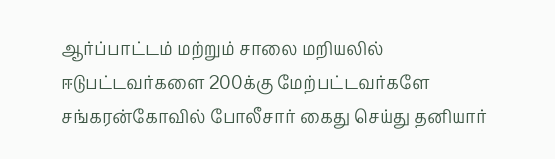ஆர்ப்பாட்டம் மற்றும் சாலை மறியலில் ஈடுபட்டவர்களை 200க்கு மேற்பட்டவர்களே சங்கரன்கோவில் போலீசார் கைது செய்து தனியார்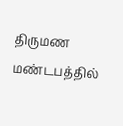திருமண மண்டபத்தில்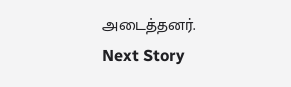அடைத்தனர்.
Next Story